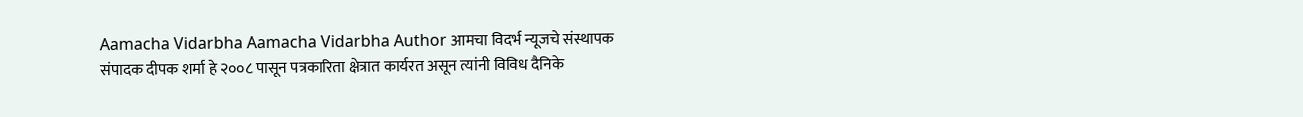Aamacha Vidarbha Aamacha Vidarbha Author आमचा विदर्भ न्यूजचे संस्थापक संपादक दीपक शर्मा हे २००८ पासून पत्रकारिता क्षेत्रात कार्यरत असून त्यांनी विविध दैनिके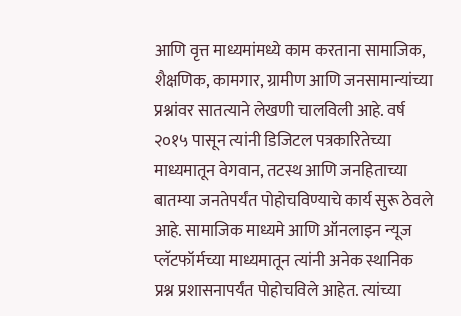आणि वृत्त माध्यमांमध्ये काम करताना सामाजिक, शैक्षणिक, कामगार, ग्रामीण आणि जनसामान्यांच्या प्रश्नांवर सातत्याने लेखणी चालविली आहे. वर्ष २०१५ पासून त्यांनी डिजिटल पत्रकारितेच्या माध्यमातून वेगवान, तटस्थ आणि जनहिताच्या बातम्या जनतेपर्यंत पोहोचविण्याचे कार्य सुरू ठेवले आहे. सामाजिक माध्यमे आणि ऑनलाइन न्यूज प्लॅटफॉर्मच्या माध्यमातून त्यांनी अनेक स्थानिक प्रश्न प्रशासनापर्यंत पोहोचविले आहेत. त्यांच्या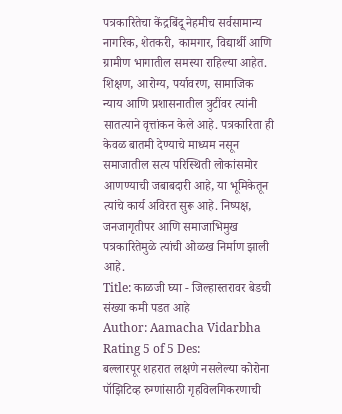पत्रकारितेचा केंद्रबिंदू नेहमीच सर्वसामान्य नागरिक, शेतकरी, कामगार, विद्यार्थी आणि ग्रामीण भागातील समस्या राहिल्या आहेत. शिक्षण, आरोग्य, पर्यावरण, सामाजिक न्याय आणि प्रशासनातील त्रुटींवर त्यांनी सातत्याने वृत्तांकन केले आहे. पत्रकारिता ही केवळ बातमी देण्याचे माध्यम नसून समाजातील सत्य परिस्थिती लोकांसमोर आणण्याची जबाबदारी आहे, या भूमिकेतून त्यांचे कार्य अविरत सुरू आहे. निष्पक्ष, जनजागृतीपर आणि समाजाभिमुख पत्रकारितेमुळे त्यांची ओळख निर्माण झाली आहे.
Title: काळजी घ्या - जिल्हास्तरावर बेडची संख्या कमी पडत आहे
Author: Aamacha Vidarbha
Rating 5 of 5 Des:
बल्लारपूर शहरात लक्षणे नसलेल्या कोरोना पॉझिटिव्ह रुग्णांसाठी गृहविलगिकरणाची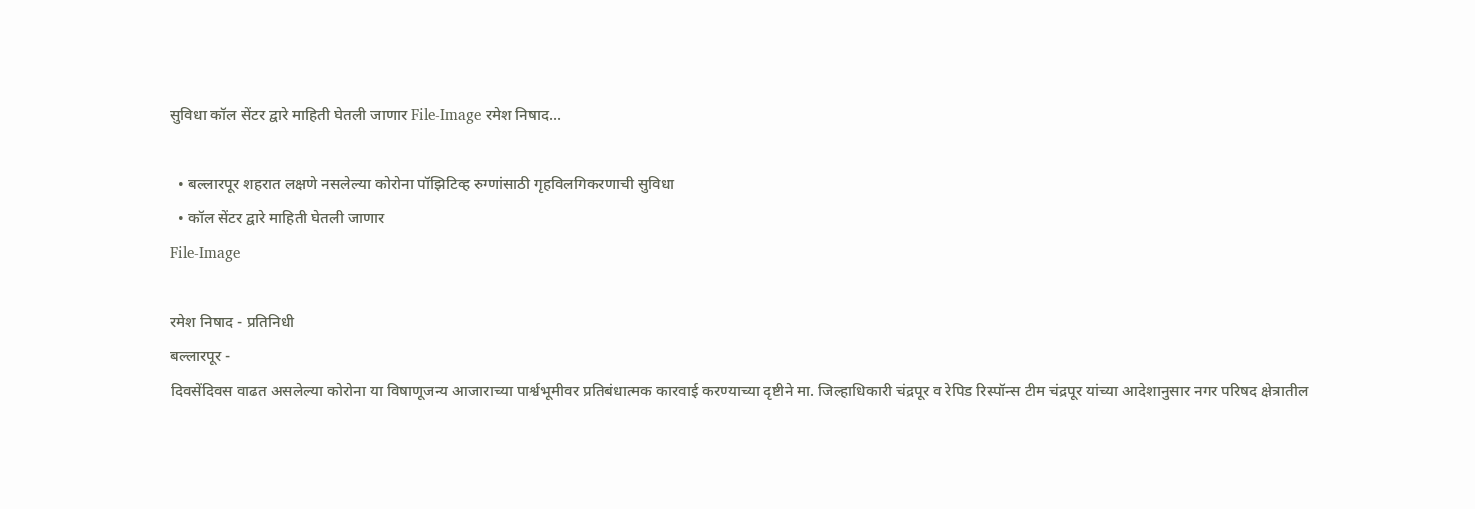सुविधा कॉल सेंटर द्वारे माहिती घेतली जाणार File-Image रमेश निषाद...

  • बल्लारपूर शहरात लक्षणे नसलेल्या कोरोना पॉझिटिव्ह रुग्णांसाठी गृहविलगिकरणाची सुविधा
  • कॉल सेंटर द्वारे माहिती घेतली जाणार
File-Image

रमेश निषाद - प्रतिनिधी
बल्लारपूर -
दिवसेंदिवस वाढत असलेल्या कोरोना या विषाणूजन्य आजाराच्या पार्श्वभूमीवर प्रतिबंधात्मक कारवाई करण्याच्या दृष्टीने मा. जिल्हाधिकारी चंद्रपूर व रेपिड रिस्पॉन्स टीम चंद्रपूर यांच्या आदेशानुसार नगर परिषद क्षेत्रातील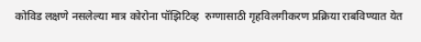कोविड लक्षणे नसलेल्या मात्र कोरोना पॉझिटिव्ह  रुग्णासाठी गृहविलगीकरण प्रक्रिया राबविण्यात येत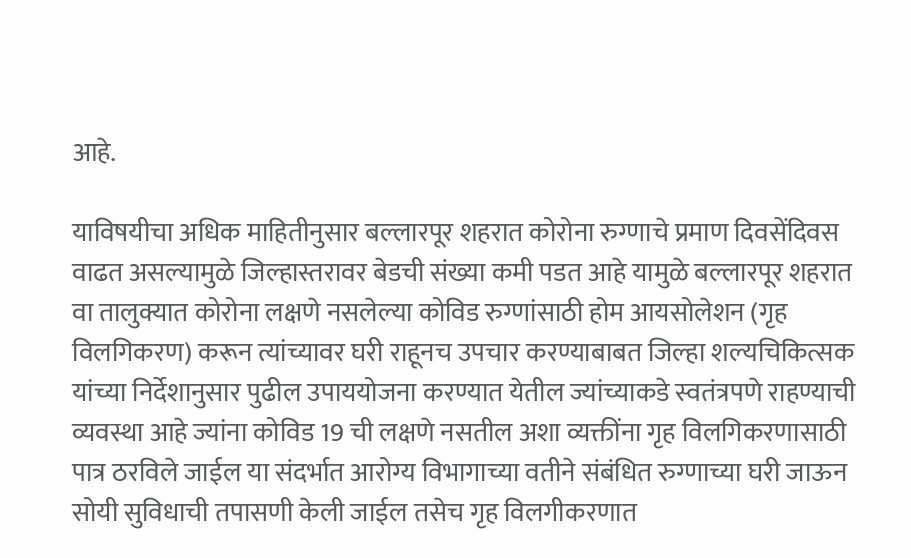आहे.

याविषयीचा अधिक माहितीनुसार बल्लारपूर शहरात कोरोना रुग्णाचे प्रमाण दिवसेंदिवस वाढत असल्यामुळे जिल्हास्तरावर बेडची संख्या कमी पडत आहे यामुळे बल्लारपूर शहरात वा तालुक्यात कोरोना लक्षणे नसलेल्या कोविड रुग्णांसाठी होम आयसोलेशन (गृह विलगिकरण) करून त्यांच्यावर घरी राहूनच उपचार करण्याबाबत जिल्हा शल्यचिकित्सक यांच्या निर्देशानुसार पुढील उपाययोजना करण्यात येतील ज्यांच्याकडे स्वतंत्रपणे राहण्याची व्यवस्था आहे ज्यांना कोविड 19 ची लक्षणे नसतील अशा व्यक्तींना गृह विलगिकरणासाठी पात्र ठरविले जाईल या संदर्भात आरोग्य विभागाच्या वतीने संबंधित रुग्णाच्या घरी जाऊन सोयी सुविधाची तपासणी केली जाईल तसेच गृह विलगीकरणात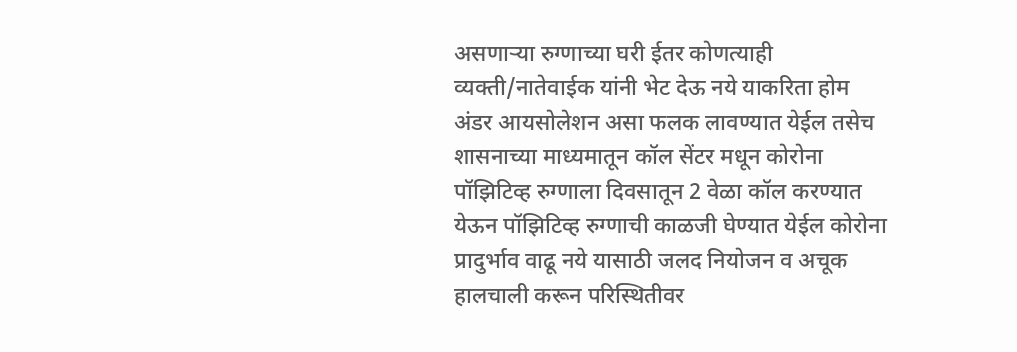असणाऱ्या रुग्णाच्या घरी ईतर कोणत्याही व्यक्ती/नातेवाईक यांनी भेट देऊ नये याकरिता होम अंडर आयसोलेशन असा फलक लावण्यात येईल तसेच शासनाच्या माध्यमातून कॉल सेंटर मधून कोरोना पॉझिटिव्ह रुग्णाला दिवसातून 2 वेळा कॉल करण्यात येऊन पॉझिटिव्ह रुग्णाची काळजी घेण्यात येईल कोरोना प्रादुर्भाव वाढू नये यासाठी जलद नियोजन व अचूक हालचाली करून परिस्थितीवर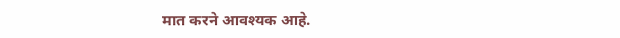मात करने आवश्यक आहे.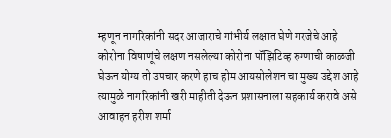म्हणून नागरिकांनी सदर आजाराचे गांभीर्य लक्षात घेणे गरजेचे आहे कोरोना विषाणूंचे लक्षण नसलेल्या कोरोना पॉझिटिव्ह रुग्णाची काळजी घेऊन योग्य तो उपचार करणे हाच होम आयसोलेशन चा मुख्य उद्देश आहे त्यामुळे नागरिकांनी खरी माहीती देऊन प्रशासनाला सहकार्य करावे असे आवाहन हरीश शर्मा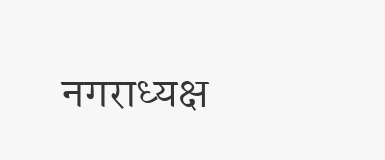नगराध्यक्ष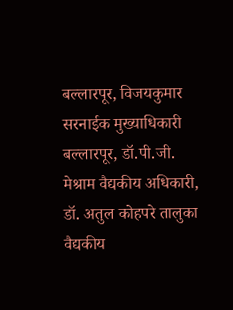बल्लारपूर, विजयकुमार सरनाईक मुख्याधिकारी बल्लारपूर, डॉ.पी.जी. मेश्राम वैद्यकीय अधिकारी, डॉ. अतुल कोहपरे तालुका वैद्यकीय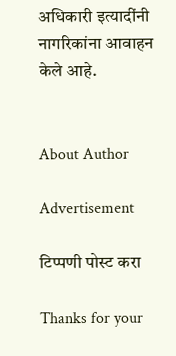अधिकारी इत्यादींनी नागरिकांना आवाहन केले आहे.


About Author

Advertisement

टिप्पणी पोस्ट करा

Thanks for your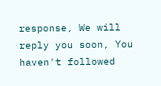response, We will reply you soon, You haven't followed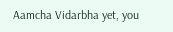Aamcha Vidarbha yet, you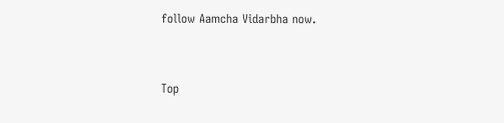follow Aamcha Vidarbha now.


Top